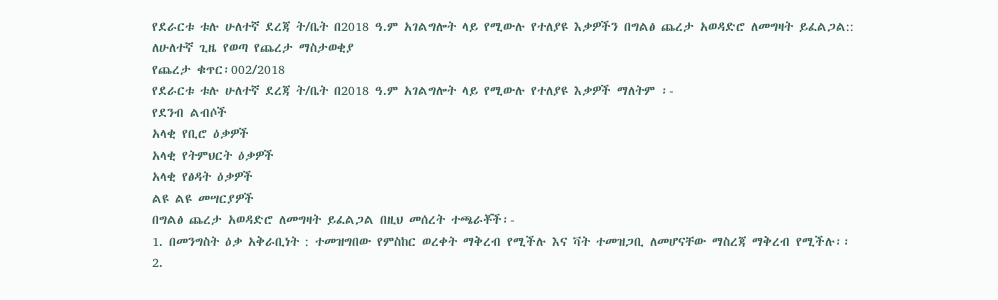የደራርቱ ቱሉ ሁለተኛ ደረጃ ት/ቤት በ2018 ዓ.ም አገልግሎት ላይ የሚውሉ የተለያዩ እቃዎችን በግልፅ ጨረታ አወዳድሮ ለመግዛት ይፈልጋል::
ለሁለተኛ ጊዜ የወጣ የጨረታ ማስታወቂያ
የጨረታ ቁጥር፡002/2018
የደራርቱ ቱሉ ሁለተኛ ደረጃ ት/ቤት በ2018 ዓ.ም አገልግሎት ላይ የሚውሉ የተለያዩ እቃዎች ማለትም ፡-
የደንብ ልብሶች
አላቂ የቢሮ ዕቃዎች
አላቂ የትምህርት ዕቃዎች
አላቂ የፅዳት ዕቃዎች
ልዩ ልዩ መሣርያዎች
በግልፅ ጨረታ አወዳድሮ ለመግዛት ይፈልጋል በዚህ መሰረት ተጫራቾች፡-
1. በመንግስት ዕቃ አቅራቢነት : ተመዝግበው የምስከር ወረቀት ማቅረብ የሚችሉ እና ቫት ተመዝጋቢ ለመሆናቸው ማስረጃ ማቅረብ የሚችሉ፡፡
2.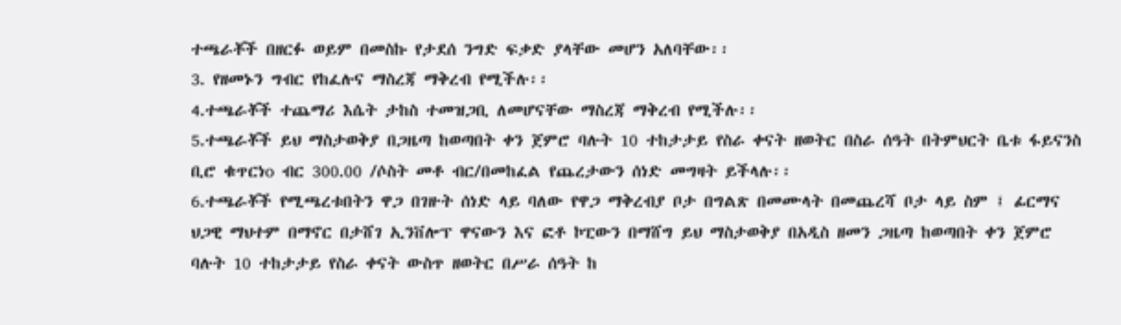ተጫራቾች በዘርፉ ወይም በመስኩ የታደሰ ንግድ ፍቃድ ያላቸው መሆን አለባቸው፡፡
3. የዘመኑን ግብር የከፈሉና ማስረጃ ማቅረብ የሚችሉ፡፡
4.ተጫራቾች ተጨማሪ እሴት ታከስ ተመዝጋቢ ለመሆናቸው ማስረጃ ማቅረብ የሚችሉ፡፡
5.ተጫራቾች ይህ ማስታወቅያ በጋዜጣ ከወጣበት ቀን ጀምሮ ባሉት 10 ተከታታይ የስራ ቀናት ዘወትር በስራ ሰዓት በትምህርት ቤቱ ፋይናንስ ቢሮ ቁጥርነo ብር 300.00 /ሶስት መቶ ብር/በመከፈል የጨረታውን ሰነድ መግዛት ይችላሉ፡፡
6.ተጫራቾች የሚጫረቱበትን ዋጋ በገዙት ሰነድ ላይ ባለው የዋጋ ማቅረብያ ቦታ በግልጽ በመሙላት በመጨረሻ ቦታ ላይ ስም ፤ ፊርማና ህጋዊ ማህተም በማኖር በታሸገ ኢንቨሎፕ ዋናውን እና ፎቶ ኮፒውን በማሸግ ይህ ማስታወቅያ በአዲስ ዘመን ጋዜጣ ከወጣበት ቀን ጀምሮ ባሉት 10 ተከታታይ የስራ ቀናት ውስጥ ዘወትር በሥራ ሰዓት ከ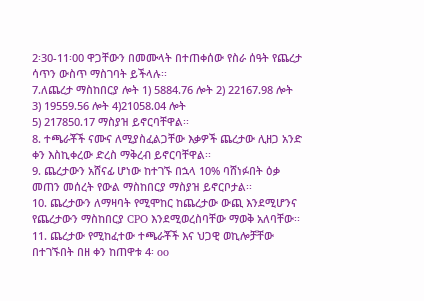2፡30-11፡00 ዋጋቸውን በመሙላት በተጠቀሰው የስራ ሰዓት የጨረታ ሳጥን ውስጥ ማስገባት ይችላሉ፡፡
7.ለጨረታ ማስከበርያ ሎት 1) 5884.76 ሎት 2) 22167.98 ሎት 3) 19559.56 ሎት 4)21058.04 ሎት
5) 217850.17 ማስያዝ ይኖርባቸዋል፡፡
8. ተጫራቾች ናሙና ለሚያስፈልጋቸው እቃዎች ጨረታው ሊዘጋ አንድ ቀን እስኪቀረው ድረስ ማቅረብ ይኖርባቸዋል፡፡
9. ጨረታውን አሸናፊ ሆነው ከተገኙ በኋላ 10% ባሸነፉበት ዕቃ መጠን መሰረት የውል ማስከበርያ ማስያዝ ይኖርቦታል፡፡
10. ጨረታውን ለማዛባት የሚሞከር ከጨረታው ውጪ እንደሚሆንና የጨረታውን ማስከበርያ CPO እንደሚወረስባቸው ማወቅ አለባቸው፡፡
11. ጨረታው የሚከፈተው ተጫራቾች እና ህጋዊ ወኪሎቻቸው በተገኙበት በዘ ቀን ከጠዋቱ 4፡ oo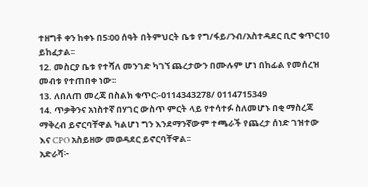ተዘግቶ ቀን ከቀኑ በ5፡00 ሰዓት በትምህርት ቤቱ የግ/ፋይ/ንብ/አስተዳደር ቢሮ ቁጥር10 ይከፈታል፡፡
12. መስርያ ቤቱ የተሻለ መንገድ ካገኘ ጨረታውን በሙሉም ሆነ በከፊል የመሰረዝ መብቱ የተጠበቀ ነው፡፡
13. ለበለጠ መረጃ በስልክ ቁጥር፡-0114343278/ 0114715349
14. ጥቃቅንና አነስተኛ በሃገር ውስጥ ምርት ላይ የተሳተፉ ስለመሆኑ በቂ ማስረጃ ማቅረብ ይኖርባቸዋል ካልሆነ ግን እንደማንኛውም ተጫራች የጨረታ ሰነድ ገዝተው እና CPO አስይዘው መወዳደር ይኖርባቸዋል፡፡
አድራሻ፦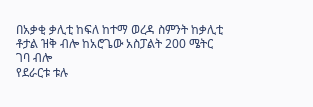በአቃቂ ቃሊቲ ከፍለ ከተማ ወረዳ ስምንት ከቃሊቲ ቶታል ዝቅ ብሎ ከአሮጌው አስፓልት 200 ሜትር ገባ ብሎ
የደራርቱ ቱሉ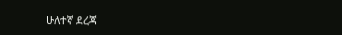ሁለተኛ ደረጃ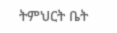ትምህርት ቤት